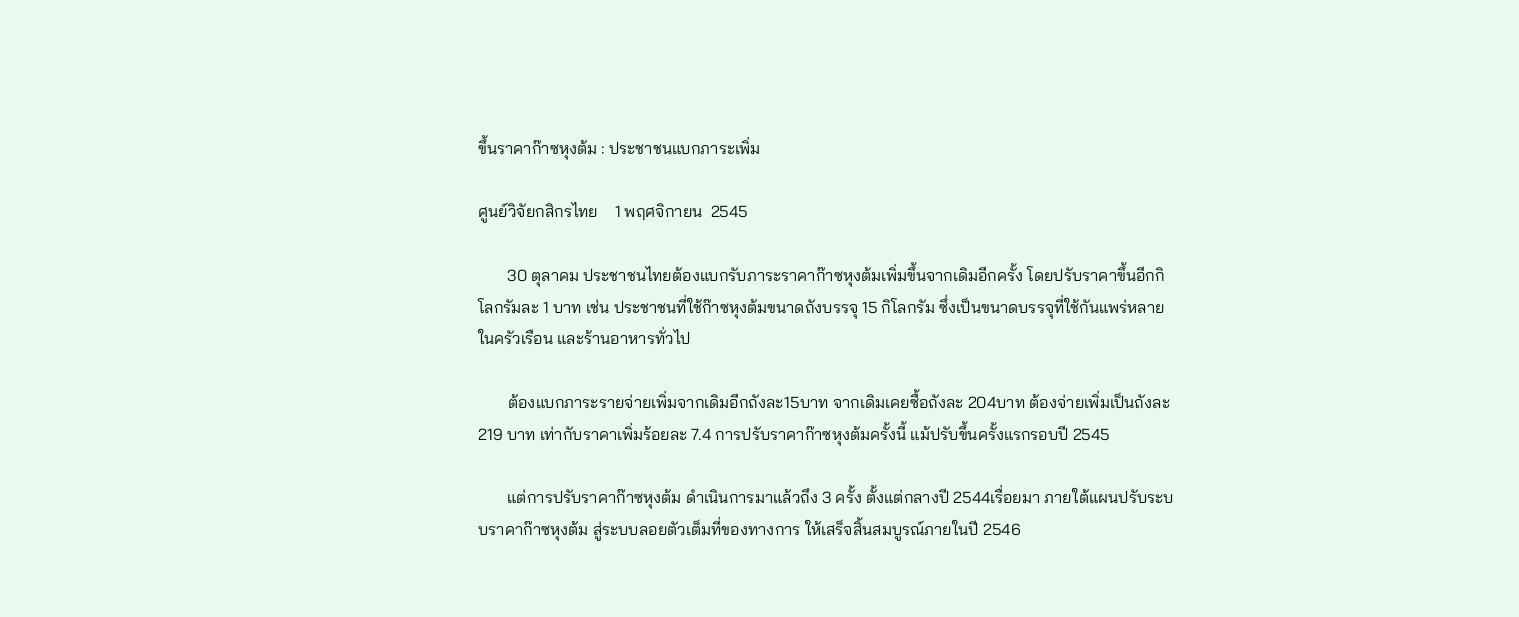ขึ้นราคาก๊าซหุงต้ม : ประชาชนแบกภาระเพิ่ม

ศูนย์วิจัยกสิกรไทย    1 พฤศจิกายน  2545

       30 ตุลาคม ประชาชนไทยต้องแบกรับภาระราคาก๊าซหุงต้มเพิ่มขึ้นจากเดิมอีกครั้ง โดยปรับราคาขึ้นอีกกิโลกรัมละ 1 บาท เช่น ประชาชนที่ใช้ก๊าซหุงต้มขนาดถังบรรจุ 15 กิโลกรัม ซึ่งเป็นขนาดบรรจุที่ใช้กันแพร่หลายในครัวเรือน และร้านอาหารทั่วไป

       ต้องแบกภาระรายจ่ายเพิ่มจากเดิมอีกถังละ15บาท จากเดิมเคยซื้อถังละ 204บาท ต้องจ่ายเพิ่มเป็นถังละ 219 บาท เท่ากับราคาเพิ่มร้อยละ 7.4 การปรับราคาก๊าซหุงต้มครั้งนี้ แม้ปรับขึ้นครั้งแรกรอบปี 2545

       แต่การปรับราคาก๊าซหุงต้ม ดำเนินการมาแล้วถึง 3 ครั้ง ตั้งแต่กลางปี 2544เรื่อยมา ภายใต้แผนปรับระบบราคาก๊าซหุงต้ม สู่ระบบลอยตัวเต็มที่ของทางการ ให้เสร็จสิ้นสมบูรณ์ภายในปี 2546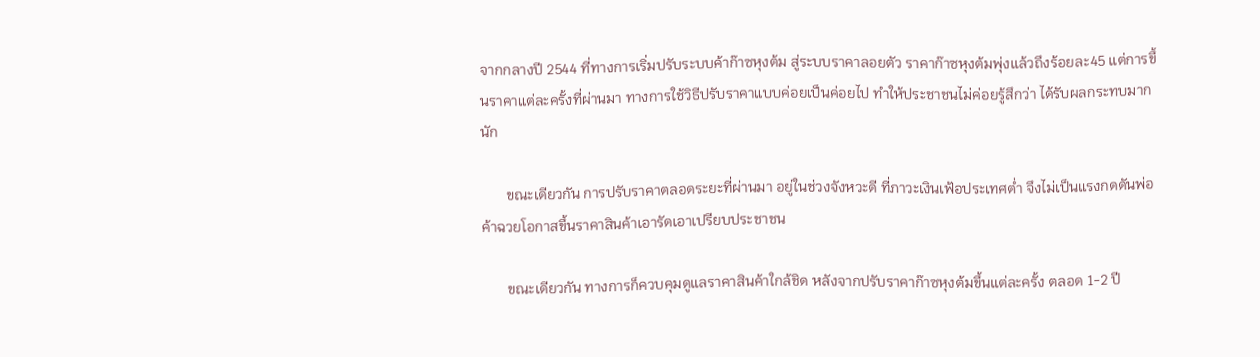จากกลางปี 2544 ที่ทางการเริ่มปรับระบบค้าก๊าซหุงต้ม สู่ระบบราคาลอยตัว ราคาก๊าซหุงต้มพุ่งแล้วถึงร้อยละ45 แต่การขึ้นราคาแต่ละครั้งที่ผ่านมา ทางการใช้วิธีปรับราคาแบบค่อยเป็นค่อยไป ทำให้ประชาชนไม่ค่อยรู้สึกว่า ได้รับผลกระทบมากนัก

       ขณะเดียวกัน การปรับราคาตลอดระยะที่ผ่านมา อยู่ในช่วงจังหวะดี ที่ภาวะเงินเฟ้อประเทศต่ำ จึงไม่เป็นแรงกดดันพ่อค้าฉวยโอกาสขึ้นราคาสินค้าเอารัดเอาเปรียบประชาชน

       ขณะเดียวกัน ทางการก็ควบคุมดูแลราคาสินค้าใกล้ชิด หลังจากปรับราคาก๊าซหุงต้มขึ้นแต่ละครั้ง ตลอด 1-2 ปี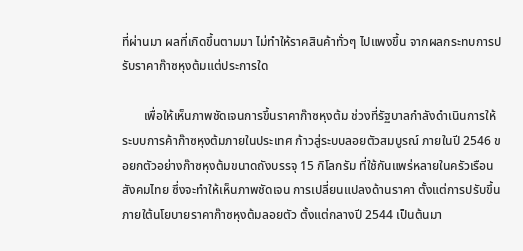ที่ผ่านมา ผลที่เกิดขึ้นตามมา ไม่ทำให้ราคสินค้าทั่วๆ ไปแพงขึ้น จากผลกระทบการปรับราคาก๊าซหุงต้มแต่ประการใด

       เพื่อให้เห็นภาพชัดเจนการขึ้นราคาก๊าซหุงต้ม ช่วงที่รัฐบาลกำลังดำเนินการให้ระบบการค้าก๊าซหุงต้มภายในประเทศ ก้าวสู่ระบบลอยตัวสมบูรณ์ ภายในปี 2546 ขอยกตัวอย่างก๊าซหุงต้มขนาดถังบรรจุ 15 กิโลกรัม ที่ใช้กันแพร่หลายในครัวเรือนสังคมไทย ซึ่งจะทำให้เห็นภาพชัดเจน การเปลี่ยนแปลงด้านราคา ตั้งแต่การปรับขึ้นภายใต้นโยบายราคาก๊าซหุงต้มลอยตัว ตั้งแต่กลางปี 2544 เป็นต้นมา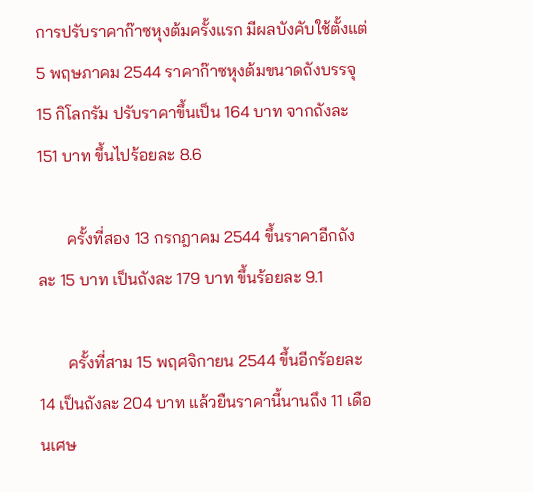การปรับราคาก๊าซหุงต้มครั้งแรก มีผลบังคับใช้ตั้งแต่ 5 พฤษภาคม 2544 ราคาก๊าซหุงต้มขนาดถังบรรจุ 15 กิโลกรัม ปรับราคาขึ้นเป็น 164 บาท จากถังละ 151 บาท ขึ้นไปร้อยละ 8.6

       ครั้งที่สอง 13 กรกฎาคม 2544 ขึ้นราคาอีกถังละ 15 บาท เป็นถังละ 179 บาท ขึ้นร้อยละ 9.1

       ครั้งที่สาม 15 พฤศจิกายน 2544 ขึ้นอีกร้อยละ 14 เป็นถังละ 204 บาท แล้วยืนราคานี้นานถึง 11 เดือนเศษ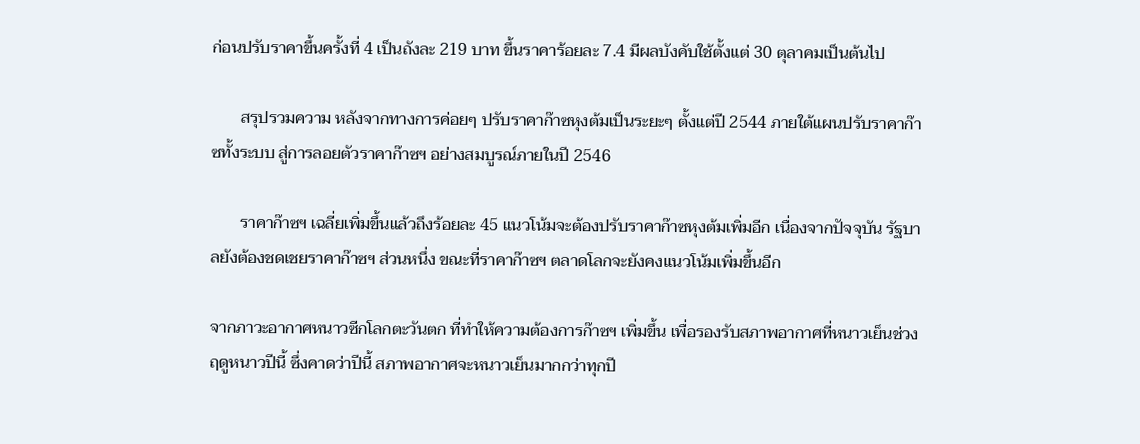ก่อนปรับราคาขึ้นครั้งที่ 4 เป็นถังละ 219 บาท ขึ้นราคาร้อยละ 7.4 มีผลบังคับใช้ตั้งแต่ 30 ตุลาคมเป็นต้นไป

       สรุปรวมความ หลังจากทางการค่อยๆ ปรับราคาก๊าซหุงต้มเป็นระยะๆ ตั้งแต่ปี 2544 ภายใต้แผนปรับราคาก๊าซทั้งระบบ สู่การลอยตัวราคาก๊าซฯ อย่างสมบูรณ์ภายในปี 2546

       ราคาก๊าซฯ เฉลี่ยเพิ่มขึ้นแล้วถึงร้อยละ 45 แนวโน้มจะต้องปรับราคาก๊าซหุงต้มเพิ่มอีก เนื่องจากปัจจุบัน รัฐบาลยังต้องชดเชยราคาก๊าซฯ ส่วนหนึ่ง ขณะที่ราคาก๊าซฯ ตลาดโลกจะยังคงแนวโน้มเพิ่มขึ้นอีก

จากภาวะอากาศหนาวซีกโลกตะวันตก ที่ทำให้ความต้องการก๊าซฯ เพิ่มขึ้น เพื่อรองรับสภาพอากาศที่หนาวเย็นช่วงฤดูหนาวปีนี้ ซึ่งคาดว่าปีนี้ สภาพอากาศจะหนาวเย็นมากกว่าทุกปี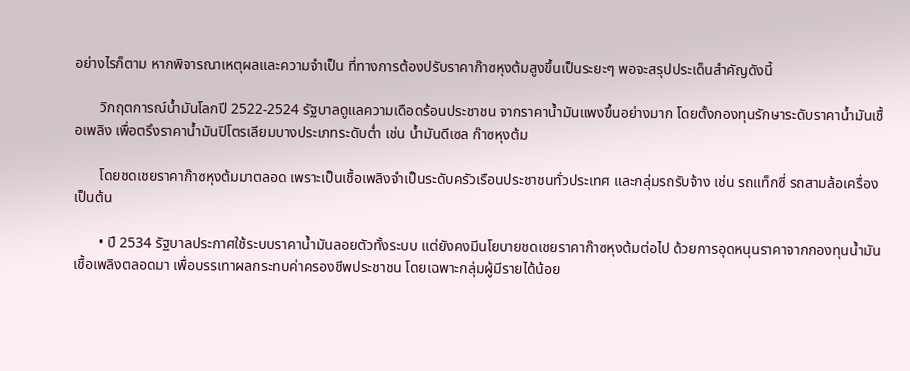อย่างไรก็ตาม หากพิจารณาเหตุผลและความจำเป็น ที่ทางการต้องปรับราคาก๊าซหุงต้มสูงขึ้นเป็นระยะๆ พอจะสรุปประเด็นสำคัญดังนี้

       วิกฤตการณ์น้ำมันโลกปี 2522-2524 รัฐบาลดูแลความเดือดร้อนประชาชน จากราคาน้ำมันแพงขึ้นอย่างมาก โดยตั้งกองทุนรักษาระดับราคาน้ำมันเชื้อเพลิง เพื่อตรึงราคาน้ำมันปิโตรเลียมบางประเภทระดับต่ำ เช่น น้ำมันดีเซล ก๊าซหุงต้ม

       โดยชดเชยราคาก๊าซหุงต้มมาตลอด เพราะเป็นเชื้อเพลิงจำเป็นระดับครัวเรือนประชาชนทั่วประเทศ และกลุ่มรถรับจ้าง เช่น รถแท็กซี่ รถสามล้อเครื่อง เป็นต้น

       • ปี 2534 รัฐบาลประกาศใช้ระบบราคาน้ำมันลอยตัวทั้งระบบ แต่ยังคงมีนโยบายชดเชยราคาก๊าซหุงต้มต่อไป ด้วยการอุดหนุนราคาจากกองทุนน้ำมันเชื้อเพลิงตลอดมา เพื่อบรรเทาผลกระทบค่าครองชีพประชาชน โดยเฉพาะกลุ่มผู้มีรายได้น้อย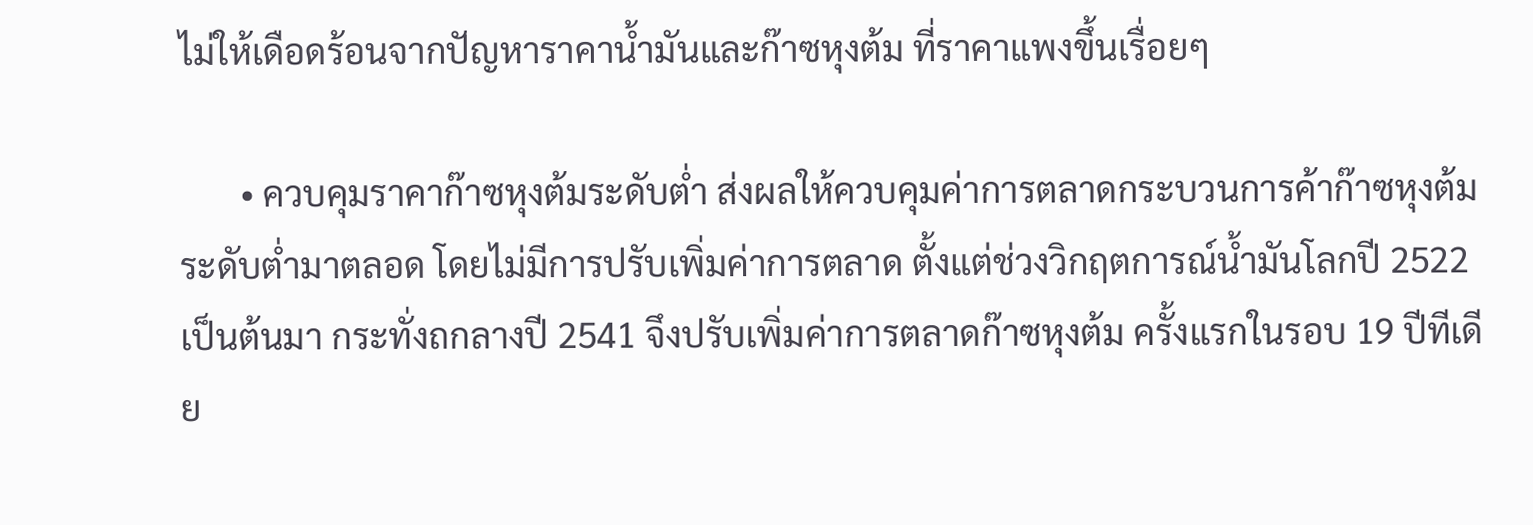ไม่ให้เดือดร้อนจากปัญหาราคาน้ำมันและก๊าซหุงต้ม ที่ราคาแพงขึ้นเรื่อยๆ

       • ควบคุมราคาก๊าซหุงต้มระดับต่ำ ส่งผลให้ควบคุมค่าการตลาดกระบวนการค้าก๊าซหุงต้มระดับต่ำมาตลอด โดยไม่มีการปรับเพิ่มค่าการตลาด ตั้งแต่ช่วงวิกฤตการณ์น้ำมันโลกปี 2522 เป็นต้นมา กระทั่งถกลางปี 2541 จึงปรับเพิ่มค่าการตลาดก๊าซหุงต้ม ครั้งแรกในรอบ 19 ปีทีเดีย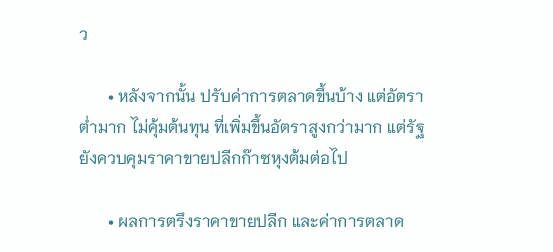ว

       • หลังจากนั้น ปรับค่าการตลาดขึ้นบ้าง แต่อัตราต่ำมาก ไม่คุ้มต้นทุน ที่เพิ่มขึ้นอัตราสูงกว่ามาก แต่รัฐยังควบคุมราคาขายปลีกก๊าซหุงต้มต่อไป

       • ผลการตรึงราคาขายปลีก และค่าการตลาด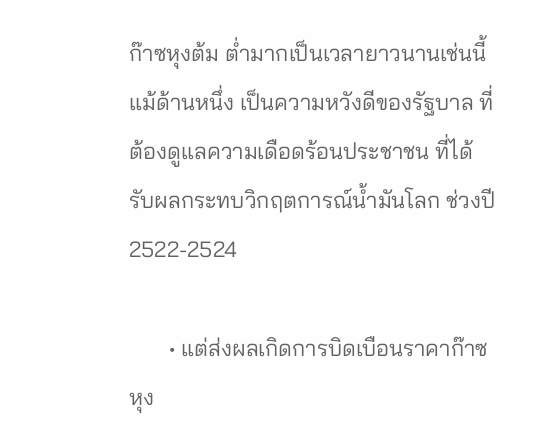ก๊าซหุงต้ม ต่ำมากเป็นเวลายาวนานเช่นนี้ แม้ด้านหนึ่ง เป็นความหวังดีของรัฐบาล ที่ต้องดูแลความเดือดร้อนประชาชน ที่ได้รับผลกระทบวิกฤตการณ์น้ำมันโลก ช่วงปี 2522-2524

       • แต่ส่งผลเกิดการบิดเบือนราคาก๊าซหุง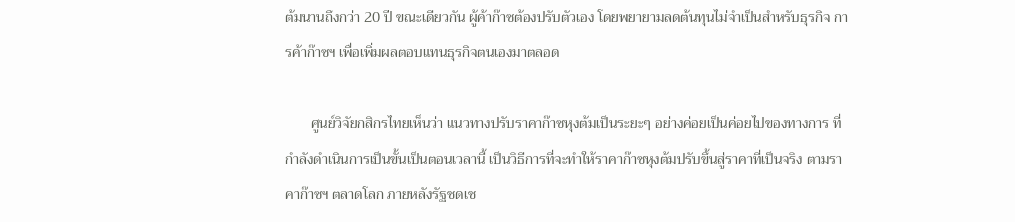ต้มนานถึงกว่า 20 ปี ขณะเดียวกัน ผู้ค้าก๊าซต้องปรับตัวเอง โดยพยายามลดต้นทุนไม่จำเป็นสำหรับธุรกิจ การค้าก๊าซฯ เพื่อเพิ่มผลตอบแทนธุรกิจตนเองมาตลอด

       ศูนย์วิจัยกสิกรไทยเห็นว่า แนวทางปรับราคาก๊าซหุงต้มเป็นระยะๆ อย่างค่อยเป็นค่อยไปของทางการ ที่กำลังดำเนินการเป็นขั้นเป็นตอนเวลานี้ เป็นวิธีการที่จะทำให้ราคาก๊าซหุงต้มปรับขึ้นสู่ราคาที่เป็นจริง ตามราคาก๊าซฯ ตลาดโลก ภายหลังรัฐชดเช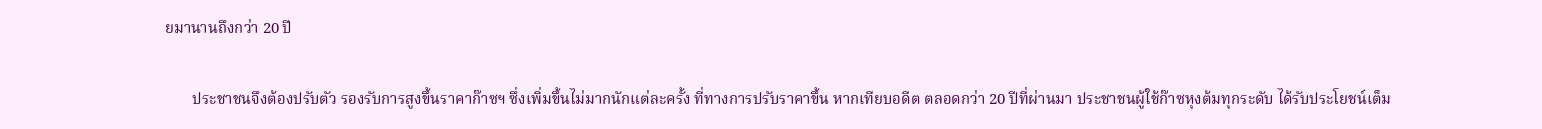ยมานานถึงกว่า 20 ปี

       ประชาชนจึงต้องปรับตัว รองรับการสูงขึ้นราคาก๊าซฯ ซึ่งเพิ่มขึ้นไม่มากนักแต่ละครั้ง ที่ทางการปรับราคาขึ้น หากเทียบอดีต ตลอดกว่า 20 ปีที่ผ่านมา ประชาชนผู้ใช้ก๊าซหุงต้มทุกระดับ ได้รับประโยชน์เต็ม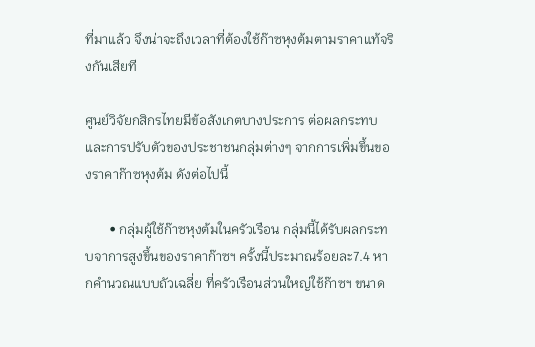ที่มาแล้ว จึงน่าจะถึงเวลาที่ต้องใช้ก๊าซหุงต้มตามราคาแท้จริงกันเสียที

ศูนย์วิจัยกสิกรไทยมีข้อสังเกตบางประการ ต่อผลกระทบ และการปรับตัวของประชาชนกลุ่มต่างๆ จากการเพิ่มขึ้นของราคาก๊าซหุงต้ม ดังต่อไปนี้

       • กลุ่มผู้ใช้ก๊าซหุงต้มในครัวเรือน กลุ่มนี้ได้รับผลกระทบจาการสูงขึ้นของราคาก๊าซฯ ครั้งนี้ประมาณร้อยละ7.4 หากคำนวณแบบถัวเฉลี่ย ที่ครัวเรือนส่วนใหญ่ใช้ก๊าซฯ ขนาด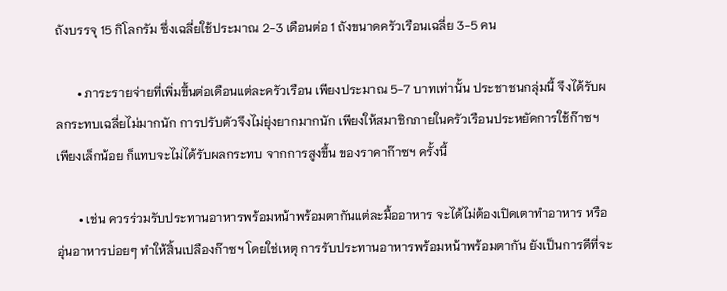ถังบรรจุ 15 กิโลกรัม ซึ่งเฉลี่ยใช้ประมาณ 2-3 เดือนต่อ 1 ถังขนาดครัวเรือนเฉลี่ย 3-5 คน

       • ภาระรายจ่ายที่เพิ่มขึ้นต่อเดือนแต่ละครัวเรือน เพียงประมาณ 5-7 บาทเท่านั้น ประชาชนกลุ่มนี้ จึงได้รับผลกระทบเฉลี่ยไม่มากนัก การปรับตัวจึงไม่ยุ่งยากมากนัก เพียงให้สมาชิกภายในครัวเรือนประหยัดการใช้ก๊าซฯ เพียงเล็กน้อย ก็แทบจะไม่ได้รับผลกระทบ จากการสูงขึ้น ของราคาก๊าซฯ ครั้งนี้

       • เช่น ควรร่วมรับประทานอาหารพร้อมหน้าพร้อมตากันแต่ละมื้ออาหาร จะได้ไม่ต้องเปิดเตาทำอาหาร หรืออุ่นอาหารบ่อยๆ ทำให้สิ้นเปลืองก๊าซฯ โดยใช่เหตุ การรับประทานอาหารพร้อมหน้าพร้อมตากัน ยังเป็นการดีที่จะ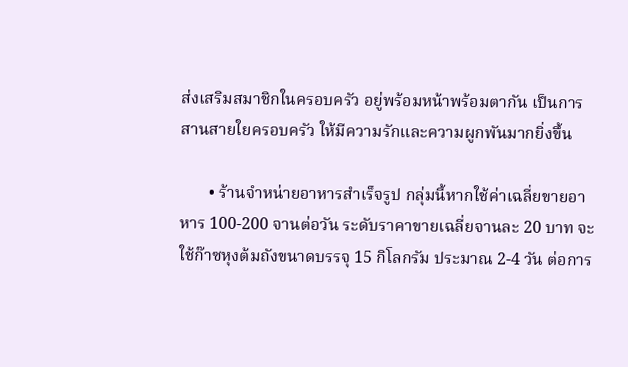ส่งเสริมสมาชิกในครอบครัว อยู่พร้อมหน้าพร้อมตากัน เป็นการสานสายใยครอบครัว ให้มีความรักและความผูกพันมากยิ่งขึ้น

       • ร้านจำหน่ายอาหารสำเร็จรูป กลุ่มนี้หากใช้ค่าเฉลี่ยขายอาหาร 100-200 จานต่อวัน ระดับราคาขายเฉลี่ยจานละ 20 บาท จะใช้ก๊าซหุงต้มถังขนาดบรรจุ 15 กิโลกรัม ประมาณ 2-4 วัน ต่อการ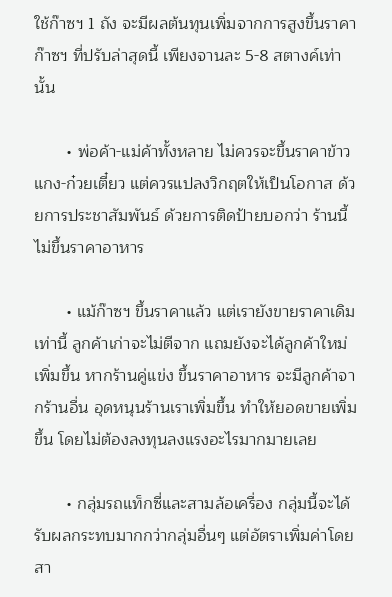ใช้ก๊าซฯ 1 ถัง จะมีผลต้นทุนเพิ่มจากการสูงขึ้นราคาก๊าซฯ ที่ปรับล่าสุดนี้ เพียงจานละ 5-8 สตางค์เท่านั้น

       • พ่อค้า-แม่ค้าทั้งหลาย ไม่ควรจะขึ้นราคาข้าวแกง-ก๋วยเตี๋ยว แต่ควรแปลงวิกฤตให้เป็นโอกาส ด้วยการประชาสัมพันธ์ ด้วยการติดป้ายบอกว่า ร้านนี้ไม่ขึ้นราคาอาหาร

       • แม้ก๊าซฯ ขึ้นราคาแล้ว แต่เรายังขายราคาเดิม เท่านี้ ลูกค้าเก่าจะไม่ตีจาก แถมยังจะได้ลูกค้าใหม่เพิ่มขึ้น หากร้านคู่แข่ง ขึ้นราคาอาหาร จะมีลูกค้าจากร้านอื่น อุดหนุนร้านเราเพิ่มขึ้น ทำให้ยอดขายเพิ่มขึ้น โดยไม่ต้องลงทุนลงแรงอะไรมากมายเลย

       • กลุ่มรถแท็กซี่และสามล้อเครื่อง กลุ่มนี้จะได้รับผลกระทบมากกว่ากลุ่มอื่นๆ แต่อัตราเพิ่มค่าโดยสา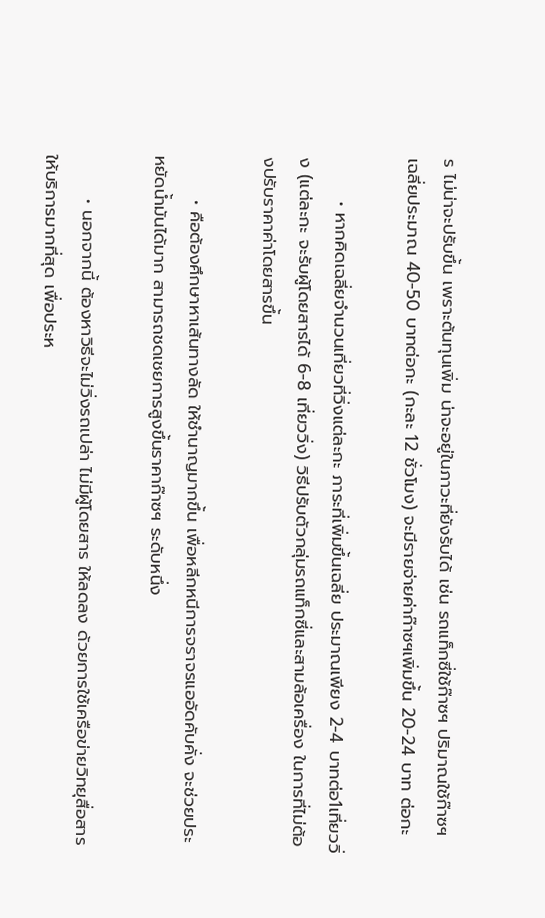ร ไม่น่าจะปรับขึ้น เพราะต้นทุนเพิ่ม น่าจะอยู่ในภาวะที่ยังรับได้ เช่น รถแท็กซี่ใช้ก๊าซฯ ปริมาณใช้ก๊าซฯ เฉลี่ยประมาณ 40-50 บาทต่อกะ (กะละ 12 ชั่วโมง) จะมีรายจ่ายค่าก๊าซฯเพิ่มขึ้น 20-24 บาท ต่อกะ

       • หากคิดเฉลี่ยจำนวนเที่ยวที่วิ่งแต่ละกะ ภาระที่เพิ่มขึ้นเฉลี่ย ประมาณเพียง 2-4 บาทต่อ1เที่ยววิ่ง (แต่ละกะ จะรับผู้โดยสารได้ 6-8 เที่ยววิ่ง) วิธีปรับตัวกลุ่มรถแท็กซี่และสามล้อเครื่อง ในการที่ไม่ต้องปรับราคาค่าโดยสารขึ้น

       • คือต้องศึกษาหาเส้นทางลัด ให้ชำนาญมากขึ้น เพื่อหลีกหนีการจราจรแออัดคับคั่ง จะช่วยประหยัดน้ำมันได้มาก สามารถชดเชยการสูงขึ้นราคาก๊าซฯ ระดับหนึ่ง

       • นอกจากนี้ ต้องหาวิธีจะไม่วิ่งรถเปล่า ไม่มีผู้โดยสาร ให้ลดลง ด้วยการใช้เครือข่ายวิทยุสื่อสารให้บริการมากที่สุด เพื่อประห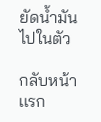ยัดน้ำมันไปในตัว

กลับหน้าเเรก